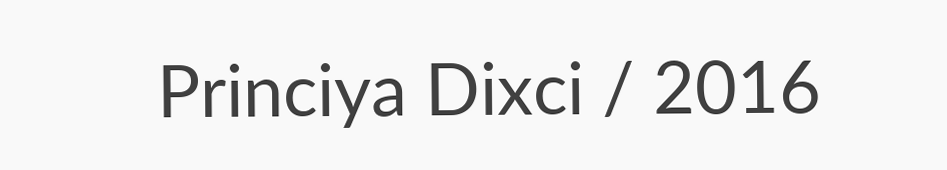Princiya Dixci / 2016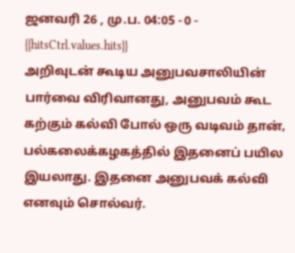ஜனவரி 26 , மு.ப. 04:05 - 0 - {{hitsCtrl.values.hits}}
அறிவுடன் கூடிய அனுபவசாலியின் பார்வை விரிவானது, அனுபவம் கூட கற்கும் கல்வி போல் ஒரு வடிவம் தான்‚ பல்கலைக்கழகத்தில் இதனைப் பயில இயலாது. இதனை அனுபவக் கல்வி எனவும் சொல்வர்.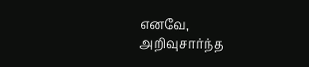எனவே, அறிவுசார்ந்த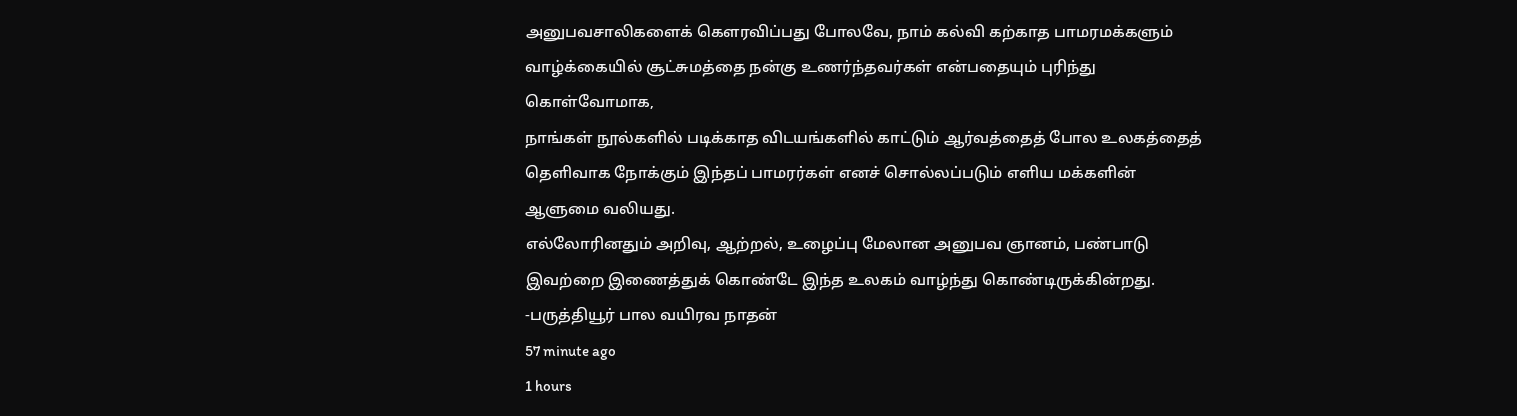அனுபவசாலிகளைக் கௌரவிப்பது போலவே, நாம் கல்வி கற்காத பாமரமக்களும் வாழ்க்கையில் சூட்சுமத்தை நன்கு உணர்ந்தவர்கள் என்பதையும் புரிந்து கொள்வோமாக‚
நாங்கள் நூல்களில் படிக்காத விடயங்களில் காட்டும் ஆர்வத்தைத் போல உலகத்தைத் தெளிவாக நோக்கும் இந்தப் பாமரர்கள் எனச் சொல்லப்படும் எளிய மக்களின் ஆளுமை வலியது.
எல்லோரினதும் அறிவு, ஆற்றல், உழைப்பு மேலான அனுபவ ஞானம், பண்பாடு இவற்றை இணைத்துக் கொண்டே இந்த உலகம் வாழ்ந்து கொண்டிருக்கின்றது.
-பருத்தியூர் பால வயிரவ நாதன்
57 minute ago
1 hours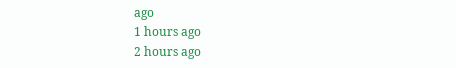ago
1 hours ago
2 hours ago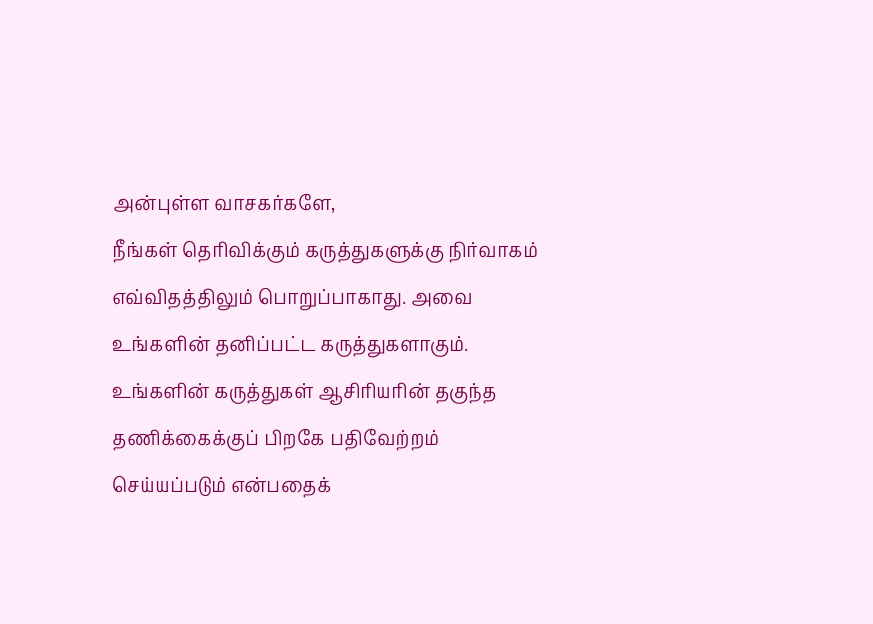அன்புள்ள வாசகர்களே,
நீங்கள் தெரிவிக்கும் கருத்துகளுக்கு நிர்வாகம் எவ்விதத்திலும் பொறுப்பாகாது. அவை உங்களின் தனிப்பட்ட கருத்துகளாகும். உங்களின் கருத்துகள் ஆசிரியரின் தகுந்த தணிக்கைக்குப் பிறகே பதிவேற்றம் செய்யப்படும் என்பதைக்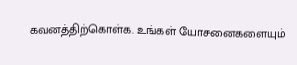கவனத்திற்கொள்க. உங்கள் யோசனைகளையும்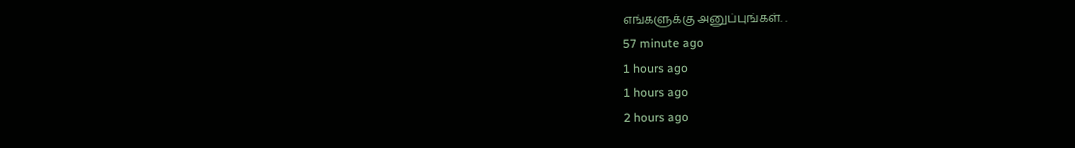எங்களுக்கு அனுப்புங்கள். .
57 minute ago
1 hours ago
1 hours ago
2 hours ago